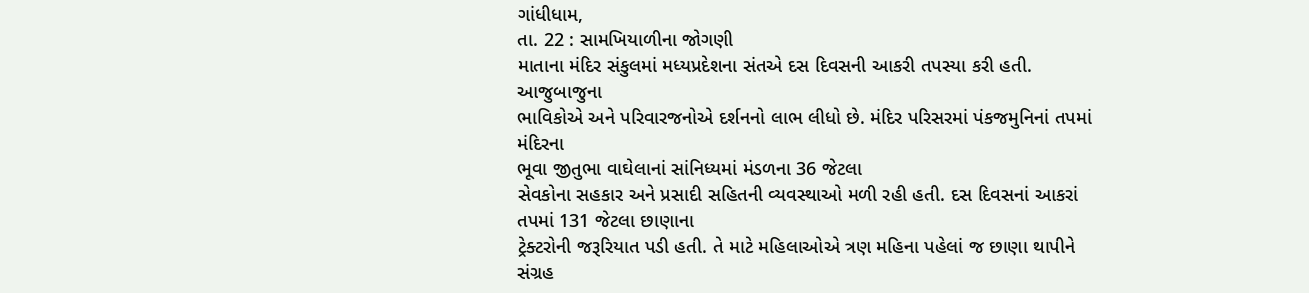ગાંધીધામ,
તા. 22 : સામખિયાળીના જોગણી
માતાના મંદિર સંકુલમાં મધ્યપ્રદેશના સંતએ દસ દિવસની આકરી તપસ્યા કરી હતી. આજુબાજુના
ભાવિકોએ અને પરિવારજનોએ દર્શનનો લાભ લીધો છે. મંદિર પરિસરમાં પંકજમુનિનાં તપમાં મંદિરના
ભૂવા જીતુભા વાઘેલાનાં સાંનિધ્યમાં મંડળના 36 જેટલા
સેવકોના સહકાર અને પ્રસાદી સહિતની વ્યવસ્થાઓ મળી રહી હતી. દસ દિવસનાં આકરાં તપમાં 131 જેટલા છાણાના
ટ્રેક્ટરોની જરૂરિયાત પડી હતી. તે માટે મહિલાઓએ ત્રણ મહિના પહેલાં જ છાણા થાપીને
સંગ્રહ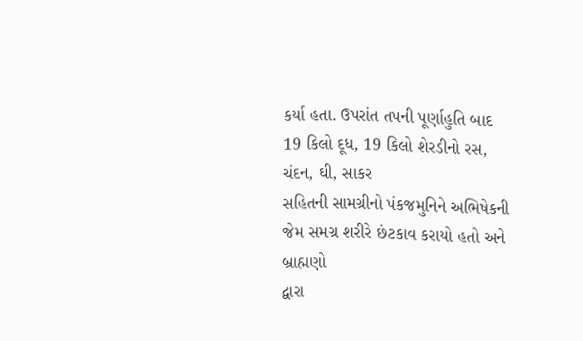કર્યા હતા. ઉપરાંત તપની પૂર્ણાહુતિ બાદ 19 કિલો દૂધ, 19 કિલો શેરડીનો રસ, ચંદન, ઘી, સાકર
સહિતની સામગ્રીનો પંકજમુનિને અભિષેકની જેમ સમગ્ર શરીરે છંટકાવ કરાયો હતો અને બ્રાહ્મણો
દ્વારા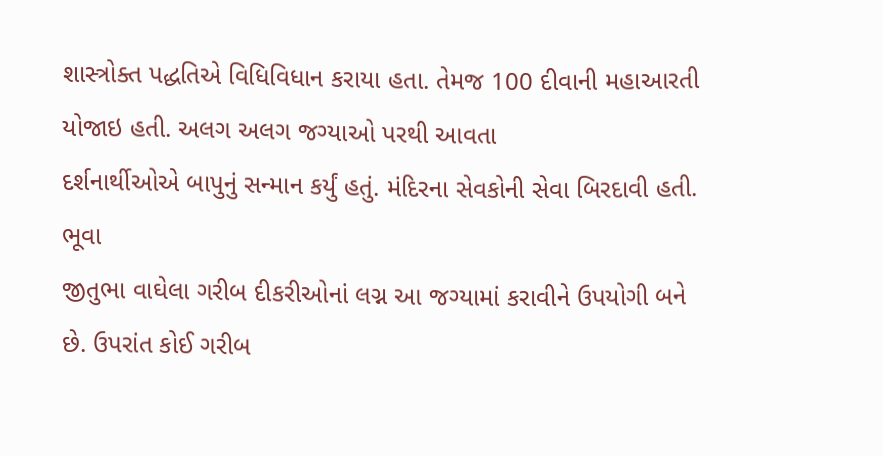શાસ્ત્રોક્ત પદ્ધતિએ વિધિવિધાન કરાયા હતા. તેમજ 100 દીવાની મહાઆરતી યોજાઇ હતી. અલગ અલગ જગ્યાઓ પરથી આવતા
દર્શનાર્થીઓએ બાપુનું સન્માન કર્યું હતું. મંદિરના સેવકોની સેવા બિરદાવી હતી. ભૂવા
જીતુભા વાઘેલા ગરીબ દીકરીઓનાં લગ્ન આ જગ્યામાં કરાવીને ઉપયોગી બને છે. ઉપરાંત કોઈ ગરીબ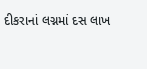દીકરાનાં લગ્નમાં દસ લાખ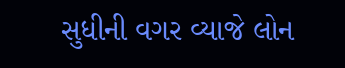સુધીની વગર વ્યાજે લોન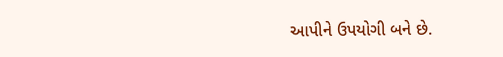આપીને ઉપયોગી બને છે.